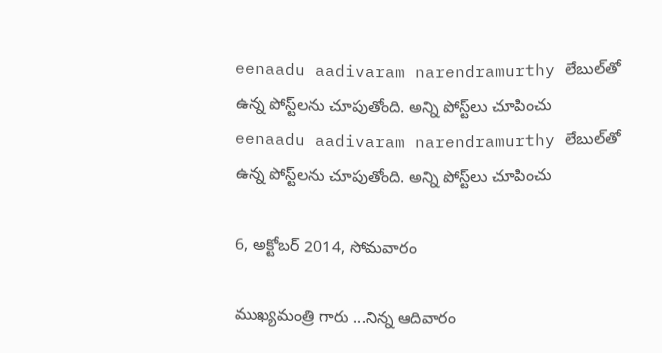eenaadu aadivaram narendramurthy లేబుల్‌తో ఉన్న పోస్ట్‌లను చూపుతోంది. అన్ని పోస్ట్‌లు చూపించు
eenaadu aadivaram narendramurthy లేబుల్‌తో ఉన్న పోస్ట్‌లను చూపుతోంది. అన్ని పోస్ట్‌లు చూపించు

6, అక్టోబర్ 2014, సోమవారం

ముఖ్యమంత్రి గారు ...నిన్న ఆదివారం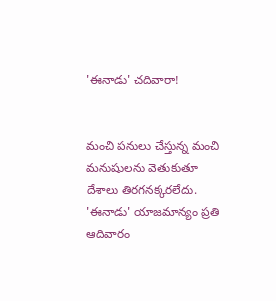'ఈనాడు' చదివారా!


మంచి పనులు చేస్తున్న మంచి మనుషులను వెతుకుతూ దేశాలు తిరగనక్కరలేదు. 'ఈనాడు' యాజమాన్యం ప్రతి ఆదివారం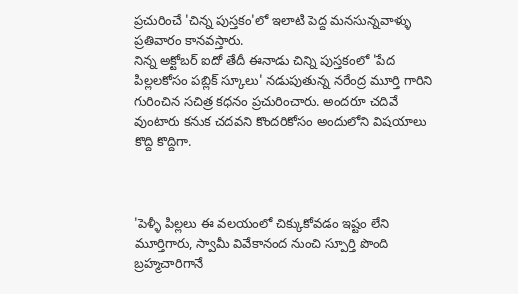ప్రచురించే 'చిన్న పుస్తకం'లో ఇలాటి పెద్ద మనసున్నవాళ్ళు ప్రతివారం కానవస్తారు.
నిన్న అక్టోబర్ ఐదో తేదీ ఈనాడు చిన్ని పుస్తకంలో 'పేద పిల్లలకోసం పబ్లిక్ స్కూలు' నడుపుతున్న నరేంద్ర మూర్తి గారిని గురించిన సచిత్ర కధనం ప్రచురించారు. అందరూ చదివే వుంటారు కనుక చదవని కొందరికోసం అందులోని విషయాలు కొద్ది కొద్దిగా.



'పెళ్ళీ పిల్లలు ఈ వలయంలో చిక్కుకోవడం ఇష్టం లేని మూర్తిగారు, స్వామీ వివేకానంద నుంచి స్పూర్తి పొంది బ్రహ్మచారిగానే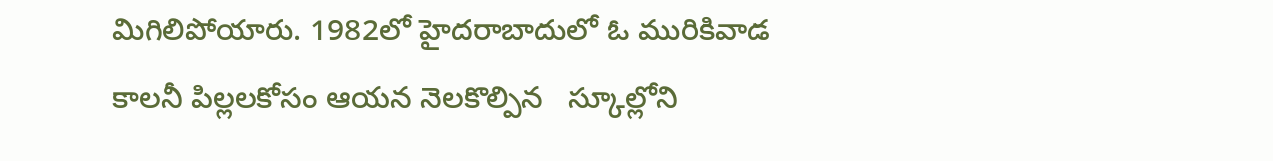మిగిలిపోయారు. 1982లో హైదరాబాదులో ఓ మురికివాడ కాలనీ పిల్లలకోసం ఆయన నెలకొల్పిన   స్కూల్లోని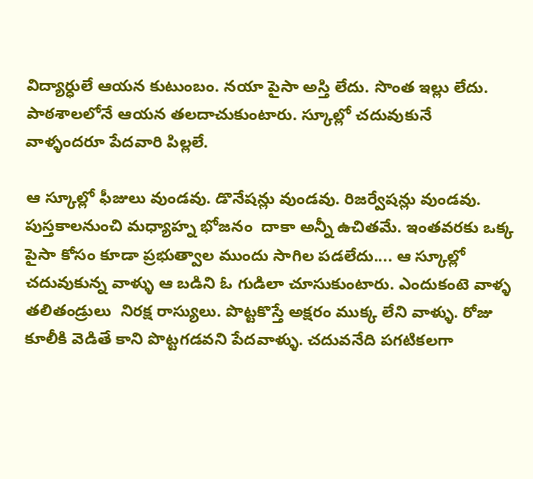విద్యార్ధులే ఆయన కుటుంబం. నయా పైసా అస్తి లేదు. సొంత ఇల్లు లేదు. పాఠశాలలోనే ఆయన తలదాచుకుంటారు. స్కూల్లో చదువుకునే వాళ్ళందరూ పేదవారి పిల్లలే.

ఆ స్కూల్లో ఫీజులు వుండవు. డొనేషన్లు వుండవు. రిజర్వేషన్లు వుండవు. పుస్తకాలనుంచి మధ్యాహ్న భోజనం  దాకా అన్నీ ఉచితమే. ఇంతవరకు ఒక్క పైసా కోసం కూడా ప్రభుత్వాల ముందు సాగిల పడలేదు.... ఆ స్కూల్లో చదువుకున్న వాళ్ళు ఆ బడిని ఓ గుడిలా చూసుకుంటారు. ఎందుకంటె వాళ్ళ తలితండ్రులు  నిరక్ష రాస్యులు. పొట్టకొస్తే అక్షరం ముక్క లేని వాళ్ళు. రోజు కూలీకి వెడితే కాని పొట్టగడవని పేదవాళ్ళు. చదువనేది పగటికలగా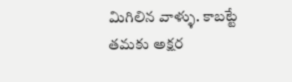మిగిలిన వాళ్ళు. కాబట్టే తమకు అక్షర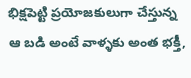భిక్షపెట్టి ప్రయోజకులుగా చేస్తున్న ఆ బడి అంటే వాళ్ళకు అంత భక్తీ,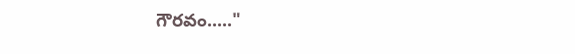గౌరవం....."